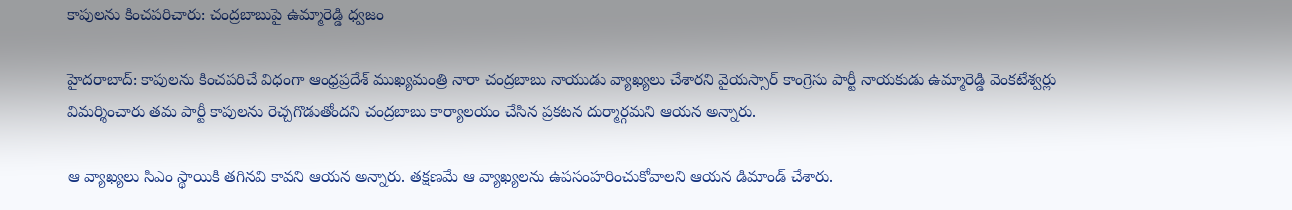కాపులను కించపరిచారు: చంద్రబాబుపై ఉమ్మారెడ్డి ధ్వజం

హైదరాబాద్: కాపులను కించపరిచే విధంగా ఆంధ్రప్రదేశ్ ముఖ్యమంత్రి నారా చంద్రబాబు నాయుడు వ్యాఖ్యలు చేశారని వైయస్సార్ కాంగ్రెసు పార్టీ నాయకుడు ఉమ్మారెడ్డి వెంకటేశ్వర్లు విమర్శించారు తమ పార్టీ కాపులను రెచ్చగొడుతోందని చంద్రబాబు కార్యాలయం చేసిన ప్రకటన దుర్మార్గమని ఆయన అన్నారు.

ఆ వ్యాఖ్యలు సిఎం స్థాయికి తగినవి కావని ఆయన అన్నారు. తక్షణమే ఆ వ్యాఖ్యలను ఉపసంహరించుకోవాలని ఆయన డిమాండ్ చేశారు.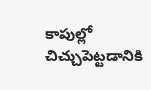కాపుల్లో చిచ్చుపెట్టడానికి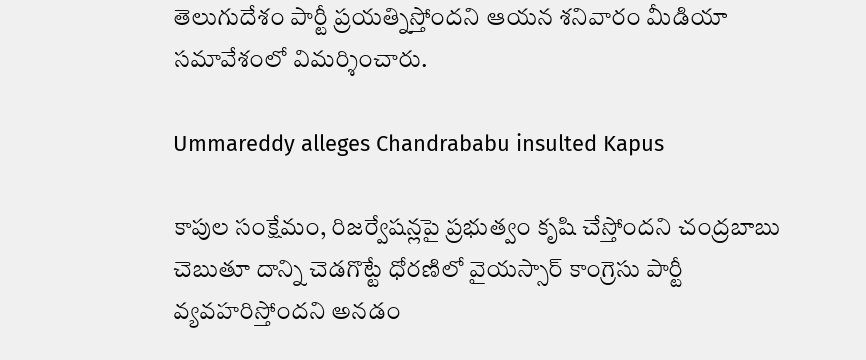తెలుగుదేశం పార్టీ ప్రయత్నిస్తోందని ఆయన శనివారం మీడియా సమావేశంలో విమర్శించారు.

Ummareddy alleges Chandrababu insulted Kapus

కాపుల సంక్షేమం, రిజర్వేషన్లపై ప్రభుత్వం కృషి చేస్తోందని చంద్రబాబు చెబుతూ దాన్ని చెడగొట్టే ధోరణిలో వైయస్సార్ కాంగ్రెసు పార్టీ వ్యవహరిస్తోందని అనడం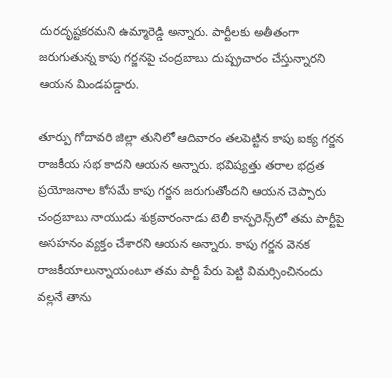దురదృష్టకరమని ఉమ్మారెడ్డి అన్నారు. పార్టీలకు అతీతంగా జరుగుతున్న కాపు గర్జనపై చంద్రబాబు దుష్ప్రచారం చేస్తున్నారని ఆయన మిండపడ్డారు.

తూర్పు గోదావరి జిల్లా తునిలో ఆదివారం తలపెట్టిన కాపు ఐక్య గర్జన రాజకీయ సభ కాదని ఆయన అన్నారు. భవిష్యత్తు తరాల భద్రత ప్రయోజనాల కోసమే కాపు గర్జన జరుగుతోందని ఆయన చెప్పారు చంద్రబాబు నాయుడు శుక్రవారంనాడు టెలీ కాన్ఫరెన్స్‌లో తమ పార్టీపై అసహనం వ్యక్తం చేశారని ఆయన అన్నారు. కాపు గర్జన వెనక రాజకీయాలున్నాయంటూ తమ పార్టీ పేరు పెట్టి విమర్సించినందు వల్లనే తాను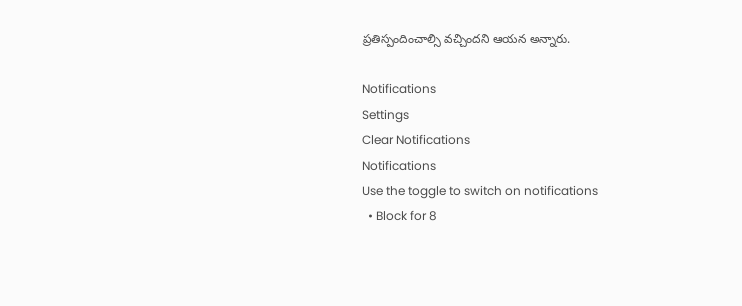ప్రతిస్పందించాల్సి వచ్చిందని ఆయన అన్నారు.

Notifications
Settings
Clear Notifications
Notifications
Use the toggle to switch on notifications
  • Block for 8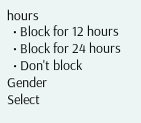hours
  • Block for 12 hours
  • Block for 24 hours
  • Don't block
Gender
Select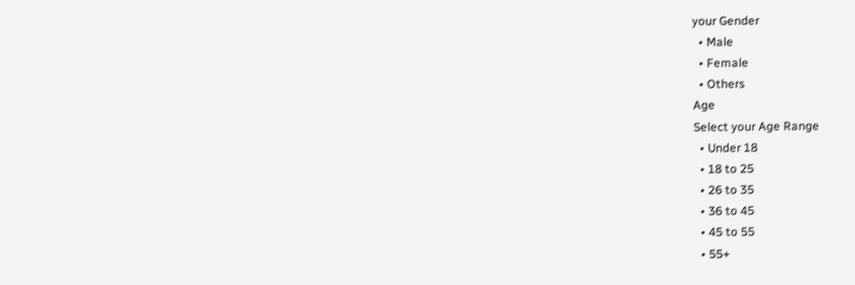your Gender
  • Male
  • Female
  • Others
Age
Select your Age Range
  • Under 18
  • 18 to 25
  • 26 to 35
  • 36 to 45
  • 45 to 55
  • 55+